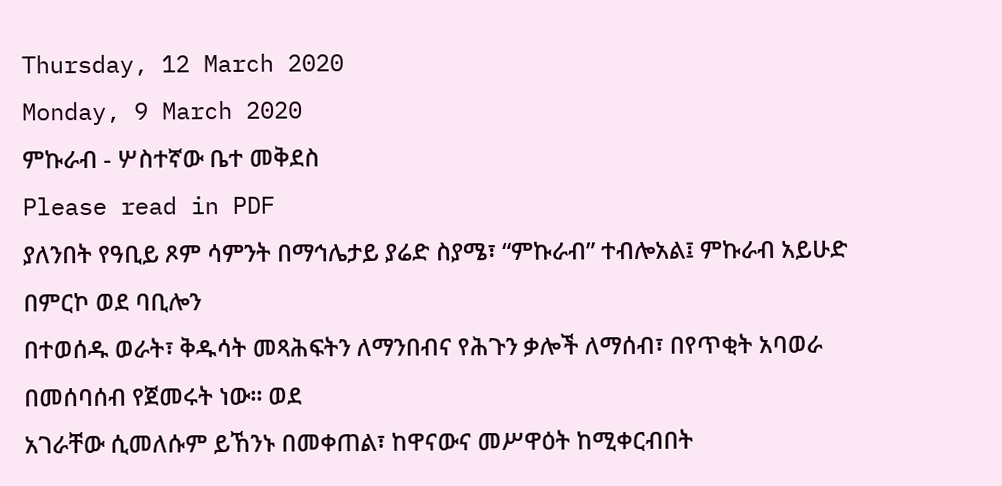Thursday, 12 March 2020
Monday, 9 March 2020
ምኩራብ - ሦስተኛው ቤተ መቅደስ
Please read in PDF
ያለንበት የዓቢይ ጾም ሳምንት በማኅሌታይ ያሬድ ስያሜ፣ “ምኩራብ” ተብሎአል፤ ምኩራብ አይሁድ በምርኮ ወደ ባቢሎን
በተወሰዱ ወራት፣ ቅዱሳት መጻሕፍትን ለማንበብና የሕጉን ቃሎች ለማሰብ፣ በየጥቂት አባወራ በመሰባሰብ የጀመሩት ነው። ወደ
አገራቸው ሲመለሱም ይኸንኑ በመቀጠል፣ ከዋናውና መሥዋዕት ከሚቀርብበት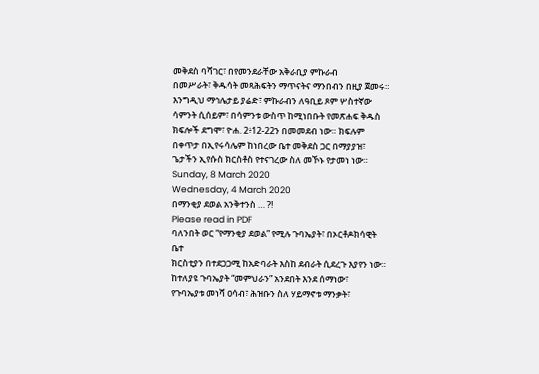መቅደስ ባሻገር፣ በየመንደራቸው አቅራቢያ ምኩራብ
በመሥራት፣ ቅዱሳት መጻሕፍትን ማጥናትና ማንበብን በዚያ ጀመሩ። እንግዲህ ማኅሌታይ ያሬድ፣ ምኩራብን ለዓቢይ ጾም ሦስተኛው
ሳምንት ሲሰይም፣ በሳምንቱ ውስጥ ከሚነበቡት የመጽሐፍ ቅዱስ ክፍሎች ደግሞ፣ ዮሐ. 2፥12-22ን በመመደብ ነው። ክፍሉም
በቀጥታ በኢየሩሳሌም ከነበረው ቤተ መቅደስ ጋር በማያያዝ፣ ጌታችን ኢየሱስ ክርስቶስ የተናገረው ስለ መኾኑ የታመነ ነው።
Sunday, 8 March 2020
Wednesday, 4 March 2020
በማንቂያ ደወል አንቅተንስ … ?!
Please read in PDF
ባለንበት ወር “የማንቂያ ደወል” የሚሉ ጉባኤያት፣ በኦርቶዶክሳዊት ቤተ
ክርስቲያን በተደጋጋሚ ከአድባራት እስከ ደብራት ሲደረጉ እያየን ነው። ከተለያዩ ጉባኤያት “መምህራን” አንደበት እንደ ሰማነው፣
የጉባኤያቱ መነሻ ዐሳብ፣ ሕዝቡን ስለ ሃይማኖቱ ማንቃት፣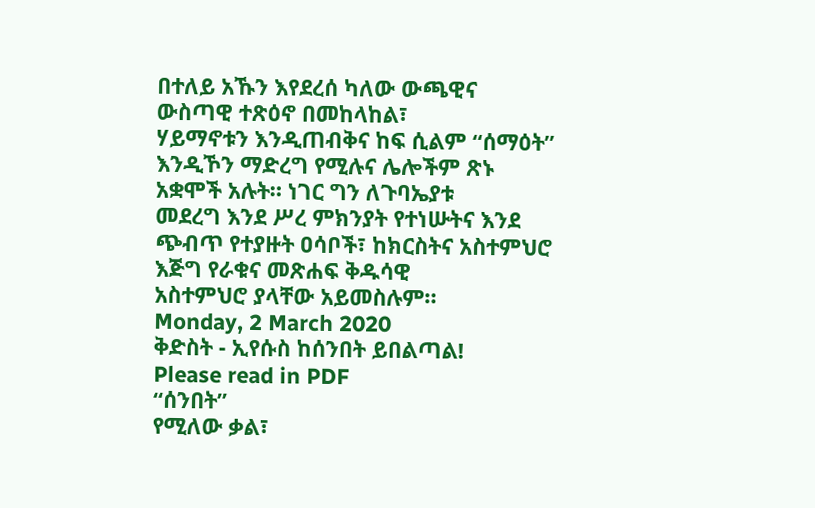በተለይ አኹን እየደረሰ ካለው ውጫዊና ውስጣዊ ተጽዕኖ በመከላከል፣
ሃይማኖቱን እንዲጠብቅና ከፍ ሲልም “ሰማዕት” እንዲኾን ማድረግ የሚሉና ሌሎችም ጽኑ አቋሞች አሉት። ነገር ግን ለጉባኤያቱ
መደረግ እንደ ሥረ ምክንያት የተነሡትና እንደ ጭብጥ የተያዙት ዐሳቦች፣ ከክርስትና አስተምህሮ እጅግ የራቁና መጽሐፍ ቅዱሳዊ
አስተምህሮ ያላቸው አይመስሉም።
Monday, 2 March 2020
ቅድስት - ኢየሱስ ከሰንበት ይበልጣል!
Please read in PDF
“ሰንበት”
የሚለው ቃል፣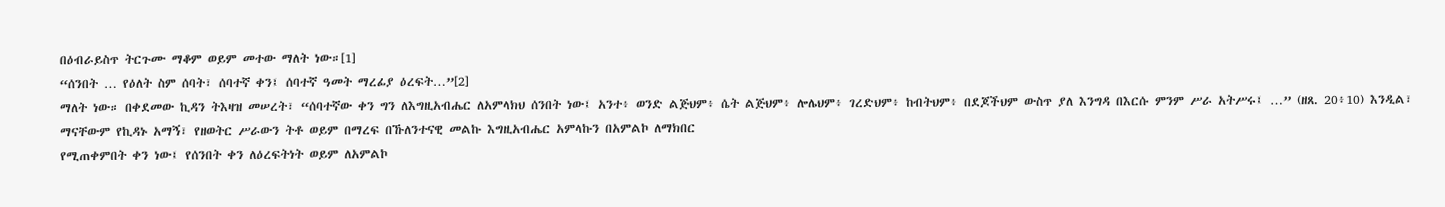በዕብራይስጥ ትርጉሙ ማቆም ወይም መተው ማለት ነው።[1]
“ሰንበት … የዕለት ስም ሰባት፣ ሰባተኛ ቀን፤ ሰባተኛ ዓመት ማረፊያ ዕረፍት…”[2]
ማለት ነው። በቀደመው ኪዳን ትእዛዝ መሠረት፣ “ሰባተኛው ቀን ግን ለእግዚአብሔር ለአምላክህ ሰንበት ነው፤ አንተ፥ ወንድ ልጅህም፥ ሴት ልጅህም፥ ሎሌህም፥ ገረድህም፥ ከብትህም፥ በደጆችህም ውስጥ ያለ እንግዳ በእርሱ ምንም ሥራ አትሥሩ፤ …” (ዘጸ. 20፥10) እንዲል፣
ማናቸውም የኪዳኑ አማኝ፣ የዘወትር ሥራውን ትቶ ወይም በማረፍ በኹለንተናዊ መልኩ እግዚአብሔር አምላኩን በአምልኮ ለማክበር
የሚጠቀምበት ቀን ነው፤ የሰንበት ቀን ለዕረፍትነት ወይም ለአምልኮ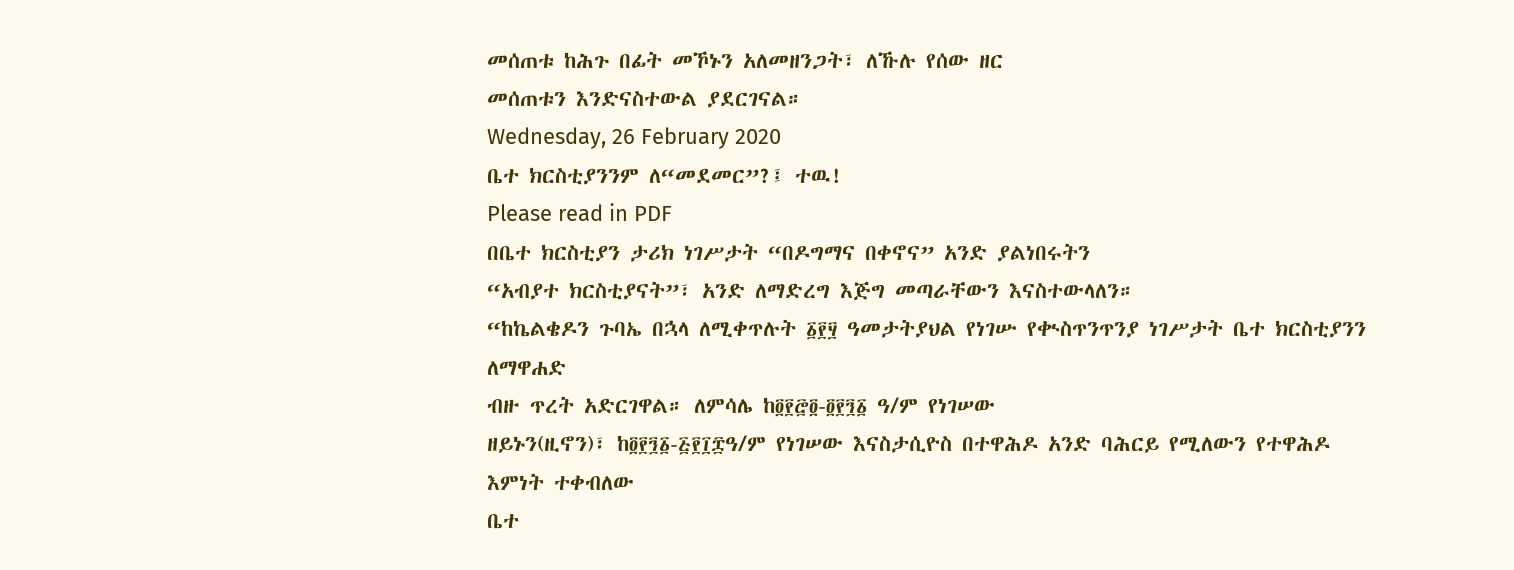መሰጠቱ ከሕጉ በፊት መኾኑን አለመዘንጋት፣ ለኹሉ የሰው ዘር
መሰጠቱን እንድናስተውል ያደርገናል።
Wednesday, 26 February 2020
ቤተ ክርስቲያንንም ለ“መደመር”?፤ ተዉ!
Please read in PDF
በቤተ ክርስቲያን ታሪክ ነገሥታት “በዶግማና በቀኖና” አንድ ያልነበሩትን
“አብያተ ክርስቲያናት”፣ አንድ ለማድረግ እጅግ መጣራቸውን እናስተውላለን።
“ከኬልቄዶን ጉባኤ በኋላ ለሚቀጥሉት ፩፻፶ ዓመታትያህል የነገሡ የቊስጥንጥንያ ነገሥታት ቤተ ክርስቲያንን ለማዋሐድ
ብዙ ጥረት አድርገዋል። ለምሳሌ ከ፬፻፸፬-፬፻፺፩ ዓ/ም የነገሠው
ዘይኑን(ዚኖን)፣ ከ፬፻፺፩-፭፻፲፰ዓ/ም የነገሠው እናስታሲዮስ በተዋሕዶ አንድ ባሕርይ የሚለውን የተዋሕዶ እምነት ተቀብለው
ቤተ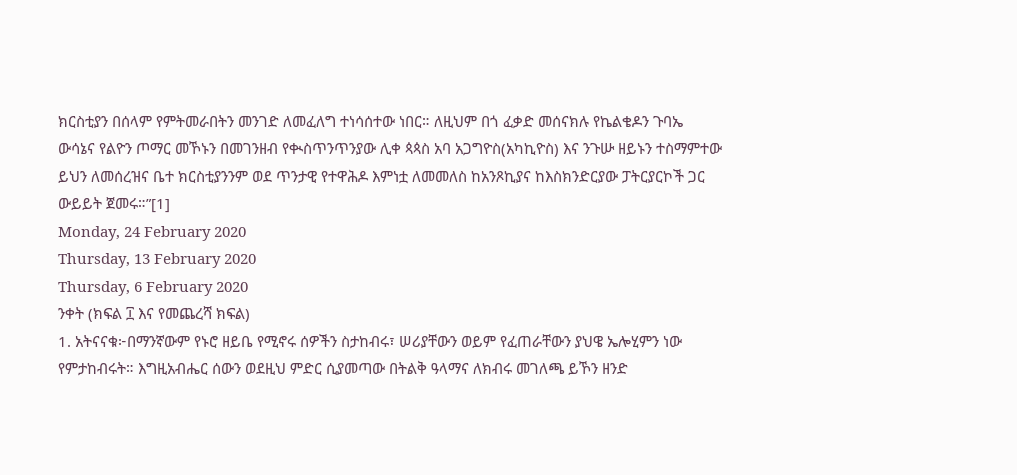ክርስቲያን በሰላም የምትመራበትን መንገድ ለመፈለግ ተነሳሰተው ነበር። ለዚህም በጎ ፈቃድ መሰናክሉ የኬልቄዶን ጉባኤ
ውሳኔና የልዮን ጦማር መኾኑን በመገንዘብ የቊስጥንጥንያው ሊቀ ጳጳስ አባ አጋግዮስ(አካኪዮስ) እና ንጉሡ ዘይኑን ተስማምተው
ይህን ለመሰረዝና ቤተ ክርስቲያንንም ወደ ጥንታዊ የተዋሕዶ እምነቷ ለመመለስ ከአንጾኪያና ከእስክንድርያው ፓትርያርኮች ጋር
ውይይት ጀመሩ።”[1]
Monday, 24 February 2020
Thursday, 13 February 2020
Thursday, 6 February 2020
ንቀት (ክፍል ፲ እና የመጨረሻ ክፍል)
1. አትናናቁ፦በማንኛውም የኑሮ ዘይቤ የሚኖሩ ሰዎችን ስታከብሩ፣ ሠሪያቸውን ወይም የፈጠራቸውን ያህዌ ኤሎሂምን ነው የምታከብሩት። እግዚአብሔር ሰውን ወደዚህ ምድር ሲያመጣው በትልቅ ዓላማና ለክብሩ መገለጫ ይኾን ዘንድ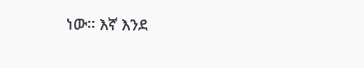ነው። እኛ እንደ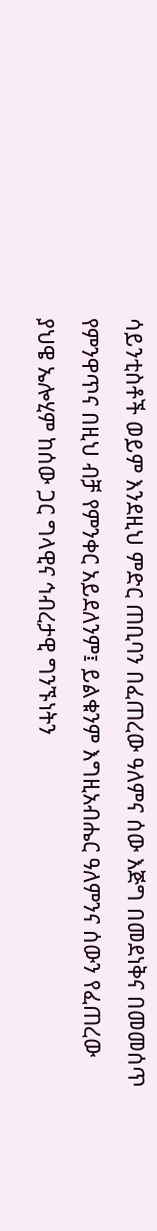ሳይንቲስቶች ወይም እንደዚህ ምድር ጠቢባን በፈጠረው ዓለምና ሰው እጅግ በመደነቅና በመመሰጥ የምንዋጥና በዚህ ብቻ የምንቀር አይደለንም፤ ይልቁንም እግዚአብሔር ዓለምንና ሰውን የፈጠረው ያህዌ ኤሎሂም ከሰው ጋር ግላዊና ኅብረታዊ ግንኙነትን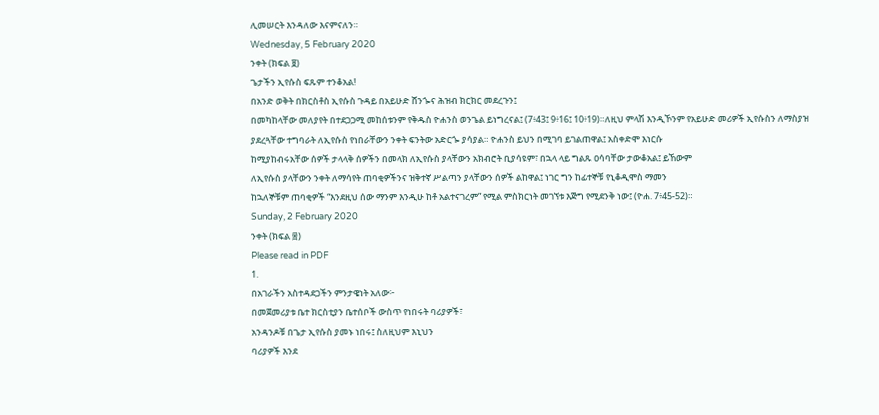ሊመሠርት እንዳለው እናምናለን።
Wednesday, 5 February 2020
ንቀት (ክፍል ፱)
ጌታችን ኢየሱስ ፍጹም ተንቆአል!
በአንድ ወቅት በክርስቶስ ኢየሱስ ጉዳይ በአይሁድ ሸንጐና ሕዝብ ክርክር መደረጉን፤
በመካከላቸው መለያየት በተደጋጋሚ መከሰቱንም የቅዱስ ዮሐንስ ወንጌል ይነግረናል፤ (7፥43፤ 9፥16፤ 10፥19)።ለዚህ ምላሽ እንዲኾንም የአይሁድ መሪዎች ኢየሱስን ለማስያዝ
ያደረጓቸው ተግባራት ለኢየሱስ የነበራቸውን ንቀት ፍንትው አድርጐ ያሳያል። ዮሐንስ ይህን በሚገባ ይገልጠዋል፤ አስቀድሞ እነርሱ
ከሚያከብሩአቸው ሰዎች ታላላቅ ሰዎችን በመላክ ለኢየሱስ ያላቸውን አክብሮት ቢያሳዩም፣ በኋላ ላይ ግልጹ ዐሳባቸው ታውቆአል፤ ይኸውም
ለኢየሱስ ያላቸውን ንቀት ለማሳየት ጠባቂዎችንና ዝቅተኛ ሥልጣን ያላቸውን ሰዎች ልከዋል፤ ነገር ግን ከፊተኞቹ የኒቆዲሞስ ማመን
ከኋለኞቹም ጠባቂዎች “እንደዚህ ሰው ማንም እንዲሁ ከቶ አልተናገረም” የሚል ምስክርነት መገኘቱ እጅግ የሚደንቅ ነው፤ (ዮሐ. 7፥45-52)።
Sunday, 2 February 2020
ንቀት (ክፍል ፰)
Please read in PDF
1.
በአገራችን አስተዳደጋችን ምንታዌነት አለው፦
በመጀመሪያቱ ቤተ ክርስቲያን ቤተሰቦች ውስጥ የነበሩት ባሪያዎች፣
አንዳንዶቹ በጌታ ኢየሱስ ያመኑ ነበሩ፤ ስለዚህም እኒህን
ባሪያዎች እንደ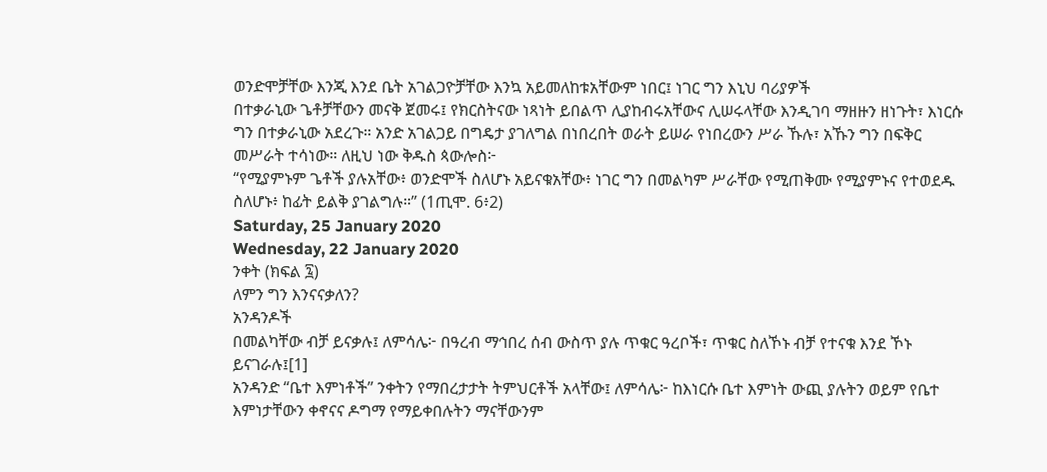ወንድሞቻቸው እንጂ እንደ ቤት አገልጋዮቻቸው እንኳ አይመለከቱአቸውም ነበር፤ ነገር ግን እኒህ ባሪያዎች
በተቃራኒው ጌቶቻቸውን መናቅ ጀመሩ፤ የክርስትናው ነጻነት ይበልጥ ሊያከብሩአቸውና ሊሠሩላቸው እንዲገባ ማዘዙን ዘነጉት፣ እነርሱ
ግን በተቃራኒው አደረጉ። አንድ አገልጋይ በግዴታ ያገለግል በነበረበት ወራት ይሠራ የነበረውን ሥራ ኹሉ፣ አኹን ግን በፍቅር
መሥራት ተሳነው። ለዚህ ነው ቅዱስ ጳውሎስ፦
“የሚያምኑም ጌቶች ያሉአቸው፥ ወንድሞች ስለሆኑ አይናቁአቸው፥ ነገር ግን በመልካም ሥራቸው የሚጠቅሙ የሚያምኑና የተወደዱ
ስለሆኑ፥ ከፊት ይልቅ ያገልግሉ።” (1ጢሞ. 6፥2)
Saturday, 25 January 2020
Wednesday, 22 January 2020
ንቀት (ክፍል ፯)
ለምን ግን እንናናቃለን?
አንዳንዶች
በመልካቸው ብቻ ይናቃሉ፤ ለምሳሌ፦ በዓረብ ማኅበረ ሰብ ውስጥ ያሉ ጥቁር ዓረቦች፣ ጥቁር ስለኾኑ ብቻ የተናቁ እንደ ኾኑ
ይናገራሉ፤[1]
አንዳንድ “ቤተ እምነቶች” ንቀትን የማበረታታት ትምህርቶች አላቸው፤ ለምሳሌ፦ ከእነርሱ ቤተ እምነት ውጪ ያሉትን ወይም የቤተ
እምነታቸውን ቀኖናና ዶግማ የማይቀበሉትን ማናቸውንም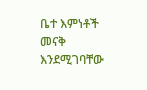ቤተ እምነቶች መናቅ እንደሚገባቸው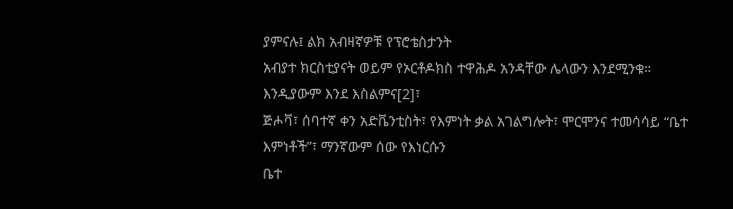ያምናሉ፤ ልክ አብዛኛዎቹ የፕሮቴስታንት
አብያተ ክርስቲያናት ወይም የኦርቶዶክስ ተዋሕዶ አንዳቸው ሌላውን እንደሚንቁ። እንዲያውም እንደ እስልምና[2]፣
ጅሖቫ፣ ሰባተኛ ቀን አድቬንቲስት፣ የእምነት ቃል አገልግሎት፣ ሞርሞንና ተመሳሳይ “ቤተ እምነቶች”፣ ማንኛውም ሰው የእነርሱን
ቤተ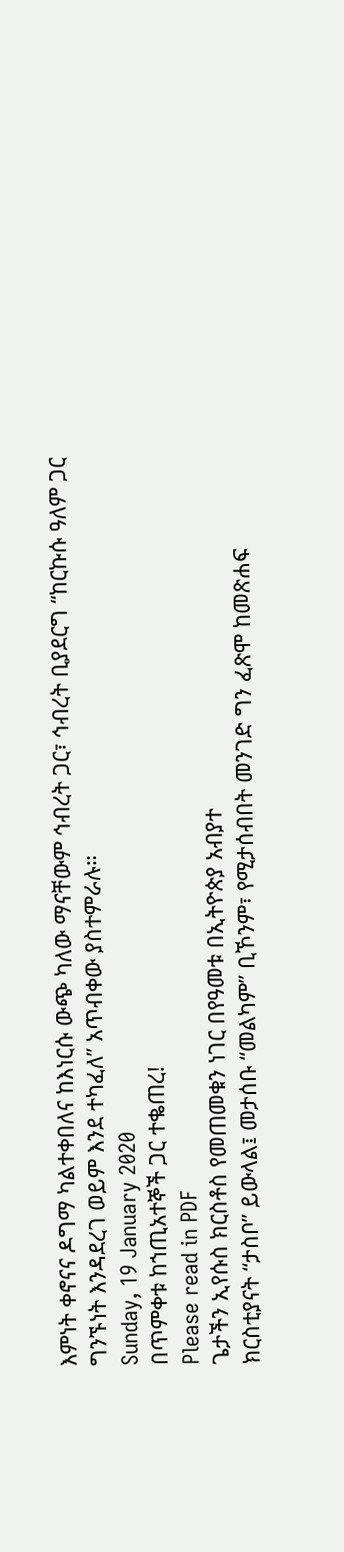እምነት ቀኖናና ዶግማ ካልተቀበለና ከእነርሱ ውጭ ካለው ማናቸውም ኅብረት ጋር፣ ኅብረት ቢያደርግ “ከርኩሱ ዓለም ጋር
ግንኙነት እንዳደረገ ወይም እንደ ተካፈለ” አጥብቀው ያስተምራሉ።
Sunday, 19 January 2020
በጥምቀቱ ከኀጢአተኞች ጋር ተቈጠረ!
Please read in PDF
ጌታችን ኢየሱስ ክርስቶስ የመጠመቁን ነገር በየዓመቱ በኢትዮጵያ አብያተ
ክርስቲያናት “ታስቦ” ይውላል፤ መታሰቡ “መልካም” ቢኾንም፣ የሚታሰብበት መንገድ ግን ፈጽሞ ከመጽሐፍ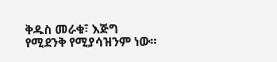ቅዱስ መራቁ፣ እጅግ
የሚደንቅ የሚያሳዝንም ነው።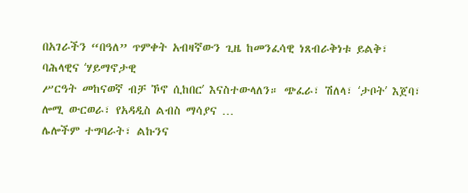በአገራችን “በዓለ” ጥምቀት አብዛኛውን ጊዜ ከመንፈሳዊ ነጸብራቅነቱ ይልቅ፣ ባሕላዊና ʻሃይማኖታዊ
ሥርዓት መከናወኛ ብቻ ኾኖ ሲከበርʼ እናስተውላለን። ጭፈራ፣ ሽለላ፣ ʻታቦትʼ እጀባ፣ ሎሚ ውርወራ፣ የአዳዲስ ልብስ ማሳያና …
ሌሎችም ተግባራት፣ ልኩንና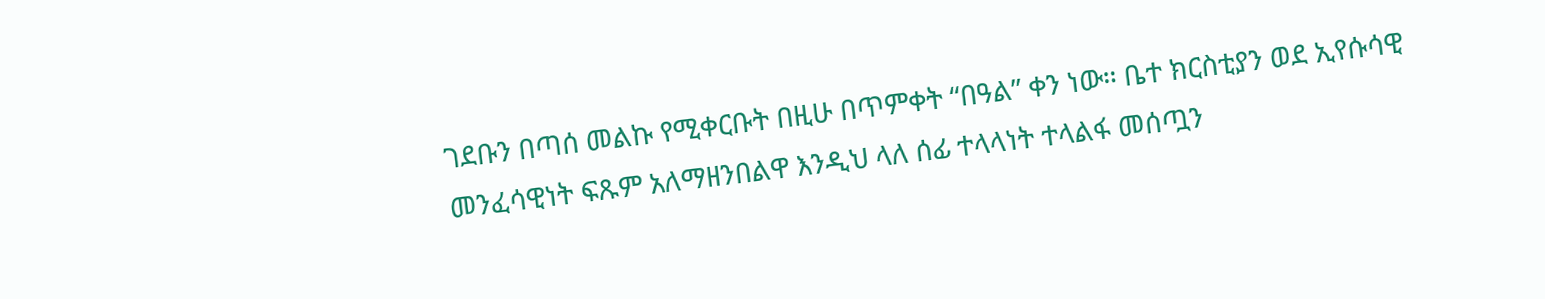ገደቡን በጣሰ መልኩ የሚቀርቡት በዚሁ በጥምቀት “በዓል” ቀን ነው። ቤተ ክርስቲያን ወደ ኢየሱሳዊ
መንፈሳዊነት ፍጹም አለማዘንበልዋ እንዲህ ላለ ሰፊ ተላላነት ተላልፋ መሰጧን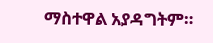ማስተዋል አያዳግትም።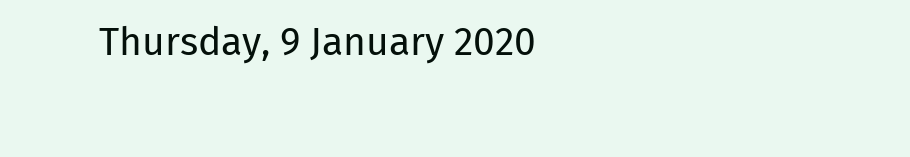Thursday, 9 January 2020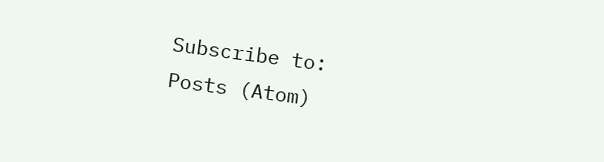Subscribe to:
Posts (Atom)